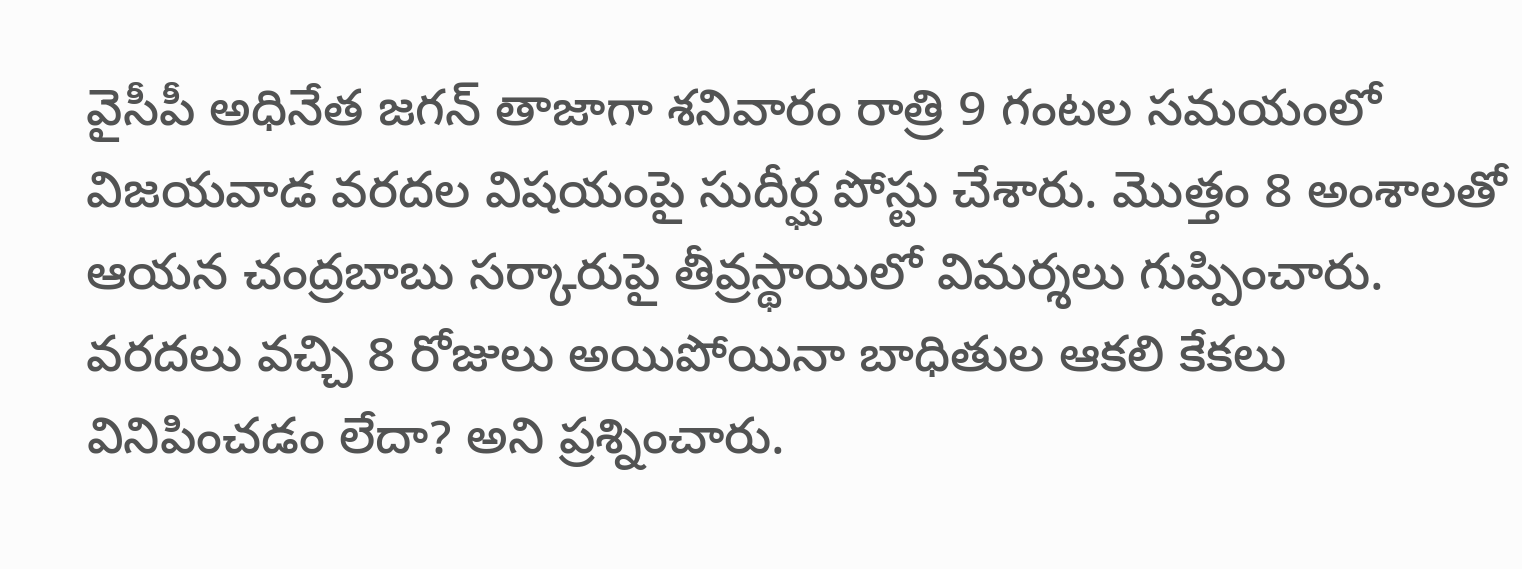వైసీపీ అధినేత జగన్ తాజాగా శనివారం రాత్రి 9 గంటల సమయంలో విజయవాడ వరదల విషయంపై సుదీర్ఘ పోస్టు చేశారు. మొత్తం 8 అంశాలతో ఆయన చంద్రబాబు సర్కారుపై తీవ్రస్థాయిలో విమర్శలు గుప్పించారు. వరదలు వచ్చి 8 రోజులు అయిపోయినా బాధితుల ఆకలి కేకలు వినిపించడం లేదా? అని ప్రశ్నించారు.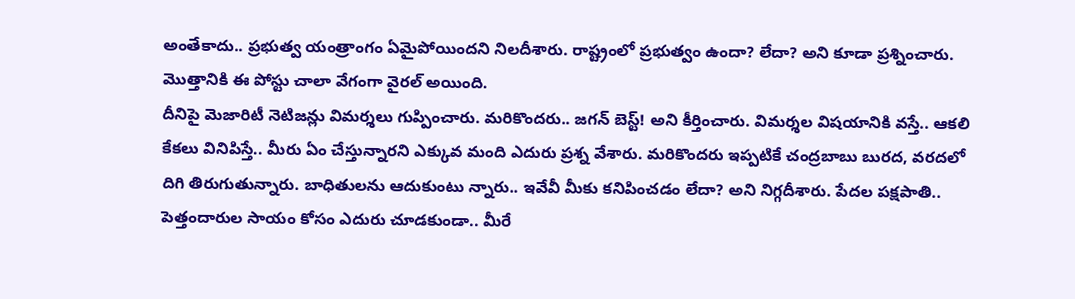అంతేకాదు.. ప్రభుత్వ యంత్రాంగం ఏమైపోయిందని నిలదీశారు. రాష్ట్రంలో ప్రభుత్వం ఉందా? లేదా? అని కూడా ప్రశ్నించారు. మొత్తానికి ఈ పోస్టు చాలా వేగంగా వైరల్ అయింది.
దీనిపై మెజారిటీ నెటిజన్లు విమర్శలు గుప్పించారు. మరికొందరు.. జగన్ బెస్ట్! అని కీర్తించారు. విమర్శల విషయానికి వస్తే.. ఆకలి కేకలు వినిపిస్తే.. మీరు ఏం చేస్తున్నారని ఎక్కువ మంది ఎదురు ప్రశ్న వేశారు. మరికొందరు ఇప్పటికే చంద్రబాబు బురద, వరదలో దిగి తిరుగుతున్నారు. బాధితులను ఆదుకుంటు న్నారు.. ఇవేవీ మీకు కనిపించడం లేదా? అని నిగ్గదీశారు. పేదల పక్షపాతి.. పెత్తందారుల సాయం కోసం ఎదురు చూడకుండా.. మీరే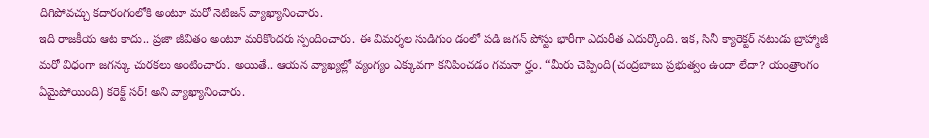దిగిపోవచ్చు కదారంగంలోకి అంటూ మరో నెటిజన్ వ్యాఖ్యానించారు.
ఇది రాజకీయ ఆట కాదు.. ప్రజా జీవితం అంటూ మరికొందరు స్పందించారు. ఈ విమర్శల సుడిగుం డంలో పడి జగన్ పోస్టు భారీగా ఎదురీత ఎదుర్కొంది. ఇక, సినీ క్యారెక్టర్ నటుడు బ్రాహ్మాజీ మరో విధంగా జగన్కు చురకలు అంటించారు. అయితే.. ఆయన వ్యాఖ్యల్లో వ్యంగ్యం ఎక్కువగా కనిపించడం గమనా ర్హం. “మీరు చెప్పింది(చంద్రబాబు ప్రభుత్వం ఉందా లేదా? యంత్రాంగం ఏమైపోయింది) కరెక్ట్ సర్! అని వ్యాఖ్యానించారు.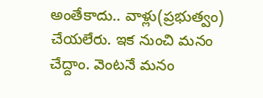అంతేకాదు.. వాళ్లు(ప్రభుత్వం) చేయలేరు. ఇక నుంచి మనం చేద్దాం. వెంటనే మనం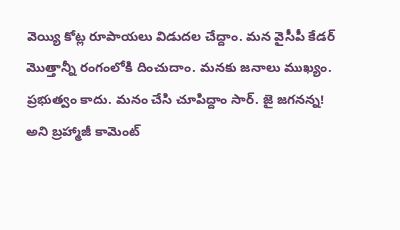వెయ్యి కోట్ల రూపాయలు విడుదల చేద్దాం. మన వైసీపీ కేడర్ మొత్తాన్నీ రంగంలోకి దించుదాం. మనకు జనాలు ముఖ్యం. ప్రభుత్వం కాదు. మనం చేసి చూపిద్దాం సార్. జై జగనన్న! అని బ్రహ్మాజీ కామెంట్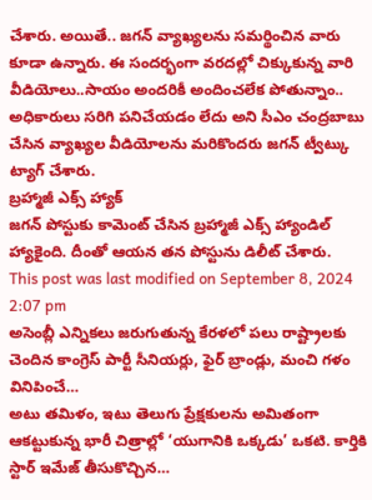చేశారు. అయితే.. జగన్ వ్యాఖ్యలను సమర్థించిన వారు కూడా ఉన్నారు. ఈ సందర్భంగా వరదల్లో చిక్కుకున్న వారి వీడియోలు..సాయం అందరికీ అందించలేక పోతున్నాం.. అధికారులు సరిగి పనిచేయడం లేదు అని సీఎం చంద్రబాబు చేసిన వ్యాఖ్యల వీడియోలను మరికొందరు జగన్ ట్వీట్కు ట్యాగ్ చేశారు.
బ్రహ్మాజీ ఎక్స్ హ్యాక్
జగన్ పోస్టుకు కామెంట్ చేసిన బ్రహ్మాజీ ఎక్స్ హ్యాండిల్ హ్యాకైంది. దీంతో ఆయన తన పోస్టును డిలీట్ చేశారు.
This post was last modified on September 8, 2024 2:07 pm
అసెంబ్లీ ఎన్నికలు జరుగుతున్న కేరళలో పలు రాష్ట్రాలకు చెందిన కాంగ్రెస్ పార్టీ సీనియర్లు, ఫైర్ బ్రాండ్లు, మంచి గళం వినిపించే…
అటు తమిళం, ఇటు తెలుగు ప్రేక్షకులను అమితంగా ఆకట్టుకున్న భారీ చిత్రాల్లో ‘యుగానికి ఒక్కడు’ ఒకటి. కార్తికి స్టార్ ఇమేజ్ తీసుకొచ్చిన…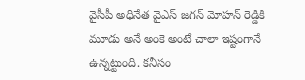వైసీపీ అధినేత వైఎస్ జగన్ మోహన్ రెడ్డికి మూడు అనే అంకె అంటే చాలా ఇష్టంగానే ఉన్నట్టుంది. కనీసం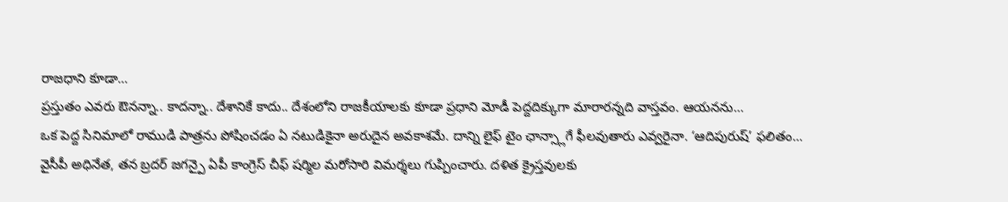రాజధాని కూడా…
ప్రస్తుతం ఎవరు ఔనన్నా.. కాదన్నా.. దేశానికే కాదు.. దేశంలోని రాజకీయాలకు కూడా ప్రధాని మోడీ పెద్దదిక్కుగా మారారన్నది వాస్తవం. ఆయనను…
ఒక పెద్ద సినిమాలో రాముడి పాత్రను పోషించడం ఏ నటుడికైనా అరుదైన అవకాశమే. దాన్ని లైఫ్ టైం ఛాన్స్లాగే ఫీలవుతారు ఎవ్వరైనా. ‘ఆదిపురుష్’ ఫలితం…
వైసీపీ అధినేత, తన బ్రదర్ జగన్పై ఏపీ కాంగ్రెస్ చీఫ్ షర్మిల మరోసారి విమర్శలు గుప్పించారు. దళిత క్రైస్తవులకు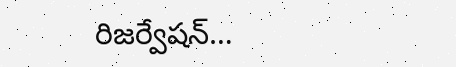రిజర్వేషన్…